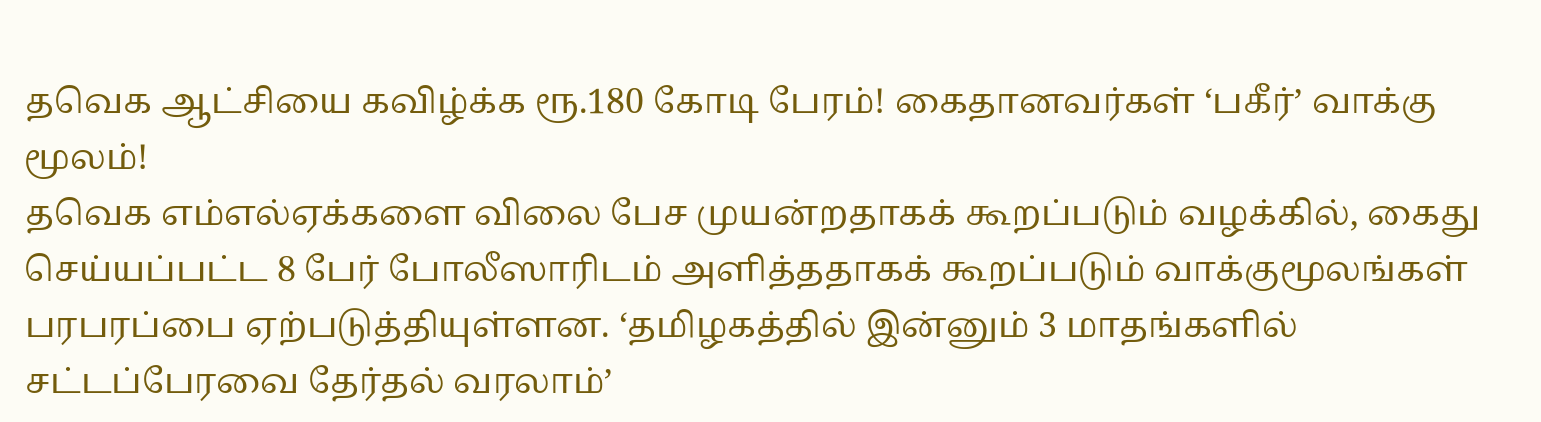தவெக ஆட்சியை கவிழ்க்க ரூ.180 கோடி பேரம்! கைதானவர்கள் ‘பகீர்’ வாக்கு மூலம்!
தவெக எம்எல்ஏக்களை விலை பேச முயன்றதாகக் கூறப்படும் வழக்கில், கைது செய்யப்பட்ட 8 பேர் போலீஸாரிடம் அளித்ததாகக் கூறப்படும் வாக்குமூலங்கள் பரபரப்பை ஏற்படுத்தியுள்ளன. ‘தமிழகத்தில் இன்னும் 3 மாதங்களில் சட்டப்பேரவை தேர்தல் வரலாம்’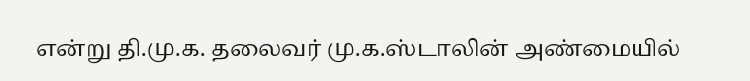என்று தி.மு.க. தலைவர் மு.க.ஸ்டாலின் அண்மையில்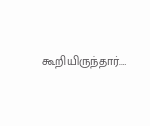கூறியிருந்தார்.…